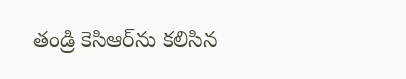తండ్రి కెసిఆర్‌ను కలిసిన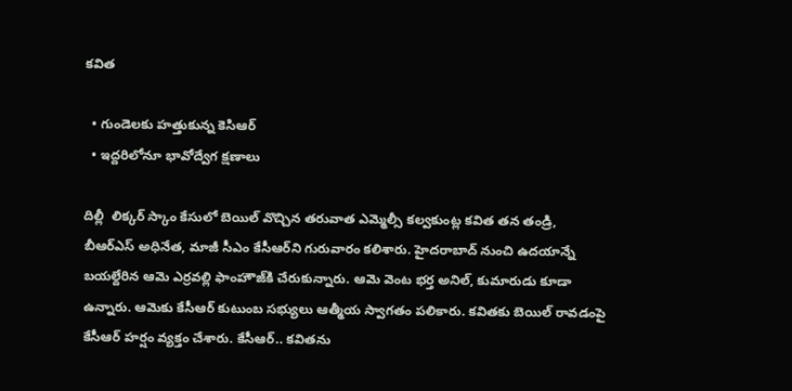కవిత

  • గుండెలకు హత్తుకున్న కెసిఆర్‌
  • ఇద్దరిలోనూ భావోద్వేగ క్షణాలు

దిల్లీ  లిక్కర్‌ స్కాం కేసులో బెయిల్‌ వొచ్చిన తరువాత ఎమ్మెల్సీ కల్వకుంట్ల కవిత తన తండ్రి, బీఆర్‌ఎస్‌ అధినేత, మాజీ సీఎం కేసీఆర్‌ని గురువారం కలిశారు. హైదరాబాద్‌ నుంచి ఉదయాన్నే బయల్దేరిన ఆమె ఎర్రవల్లి ఫాంహౌజ్‌కి చేరుకున్నారు. ఆమె వెంట భర్త అనిల్‌, కుమారుడు కూడా ఉన్నారు. ఆమెకు కేసీఆర్‌ కుటుంబ సభ్యులు ఆత్మీయ స్వాగతం పలికారు. కవితకు బెయిల్‌ రావడంపై కేసీఆర్‌ హర్షం వ్యక్తం చేశారు. కేసీఆర్‌.. కవితను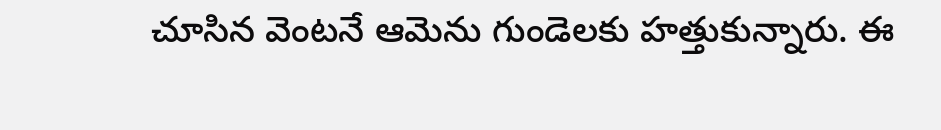చూసిన వెంటనే ఆమెను గుండెలకు హత్తుకున్నారు. ఈ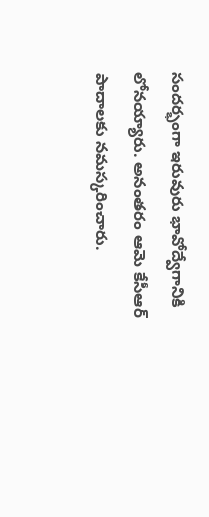సందర్భంగా ఇరువురు భావోద్వేగానికి లోనయ్యారు. అనంతరం ఆమె కేసీఆర్‌ పాదాలకు నమస్కరించారు.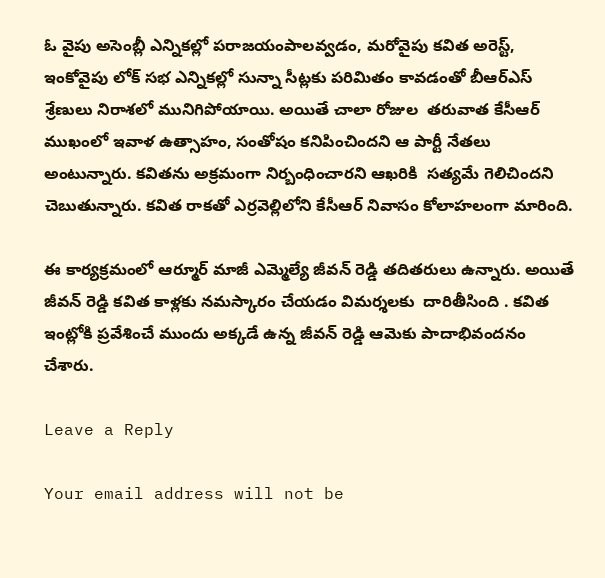ఓ వైపు అసెంబ్లీ ఎన్నికల్లో పరాజయంపాలవ్వడం, మరోవైపు కవిత అరెస్ట్‌, ఇంకోవైపు లోక్‌ సభ ఎన్నికల్లో సున్నా సీట్లకు పరిమితం కావడంతో బీఆర్‌ఎస్‌ శ్రేణులు నిరాశలో మునిగిపోయాయి. అయితే చాలా రోజుల  తరువాత కేసీఆర్‌ ముఖంలో ఇవాళ ఉత్సాహం, సంతోషం కనిపించిందని ఆ పార్టీ నేతలు అంటున్నారు. కవితను అక్రమంగా నిర్బంధించారని ఆఖరికి  సత్యమే గెలిచిందని చెబుతున్నారు. కవిత రాకతో ఎర్రవెల్లిలోని కేసీఆర్‌ నివాసం కోలాహలంగా మారింది.

ఈ కార్యక్రమంలో ఆర్మూర్‌ మాజీ ఎమ్మెల్యే జీవన్‌ రెడ్డి తదితరులు ఉన్నారు. అయితే జీవన్‌ రెడ్డి కవిత కాళ్లకు నమస్కారం చేయడం విమర్శలకు  దారితీసింది . కవిత ఇంట్లోకి ప్రవేశించే ముందు అక్కడే ఉన్న జీవన్‌ రెడ్డి ఆమెకు పాదాభివందనం చేశారు.

Leave a Reply

Your email address will not be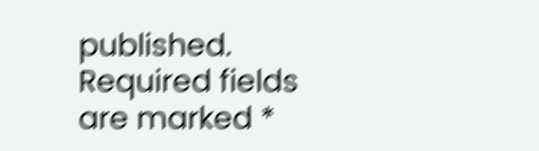published. Required fields are marked *